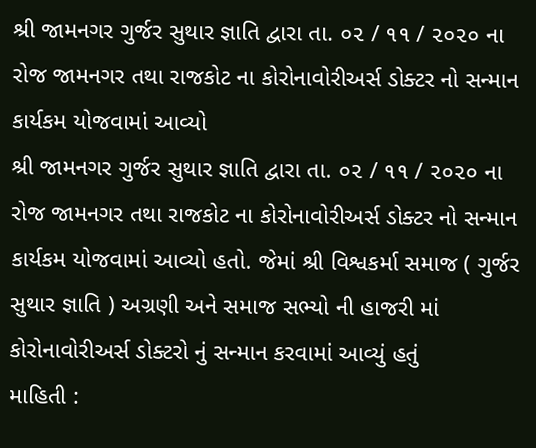શ્રી જામનગર ગુર્જર સુથાર જ્ઞાતિ દ્વારા તા. ૦૨ / ૧૧ / ૨૦૨૦ ના રોજ જામનગર તથા રાજકોટ ના કોરોનાવોરીઅર્સ ડોક્ટર નો સન્માન કાર્યકમ યોજવામાં આવ્યો
શ્રી જામનગર ગુર્જર સુથાર જ્ઞાતિ દ્વારા તા. ૦૨ / ૧૧ / ૨૦૨૦ ના રોજ જામનગર તથા રાજકોટ ના કોરોનાવોરીઅર્સ ડોક્ટર નો સન્માન કાર્યકમ યોજવામાં આવ્યો હતો. જેમાં શ્રી વિશ્વકર્મા સમાજ ( ગુર્જર સુથાર જ્ઞાતિ ) અગ્રણી અને સમાજ સભ્યો ની હાજરી માં કોરોનાવોરીઅર્સ ડોક્ટરો નું સન્માન કરવામાં આવ્યું હતું
માહિતી :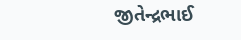જીતેન્દ્રભાઈ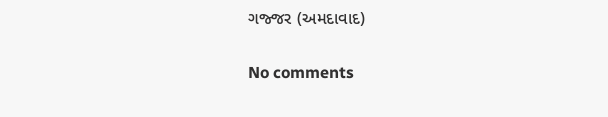ગજ્જર (અમદાવાદ)

No comments